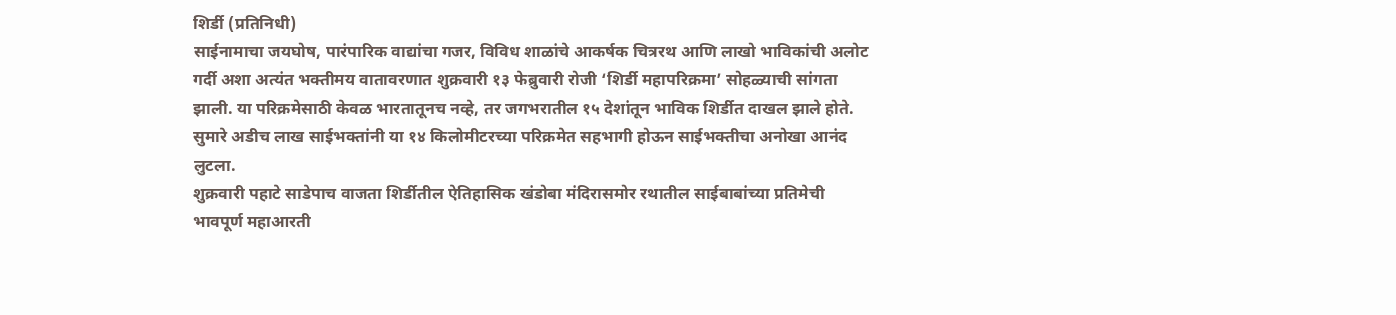शिर्डी (प्रतिनिधी)
साईनामाचा जयघोष, पारंपारिक वाद्यांचा गजर, विविध शाळांचे आकर्षक चित्ररथ आणि लाखो भाविकांची अलोट गर्दी अशा अत्यंत भक्तीमय वातावरणात शुक्रवारी १३ फेब्रुवारी रोजी ‘शिर्डी महापरिक्रमा’ सोहळ्याची सांगता झाली. या परिक्रमेसाठी केवळ भारतातूनच नव्हे, तर जगभरातील १५ देशांतून भाविक शिर्डीत दाखल झाले होते. सुमारे अडीच लाख साईभक्तांनी या १४ किलोमीटरच्या परिक्रमेत सहभागी होऊन साईभक्तीचा अनोखा आनंद लुटला.
शुक्रवारी पहाटे साडेपाच वाजता शिर्डीतील ऐतिहासिक खंडोबा मंदिरासमोर रथातील साईबाबांच्या प्रतिमेची भावपूर्ण महाआरती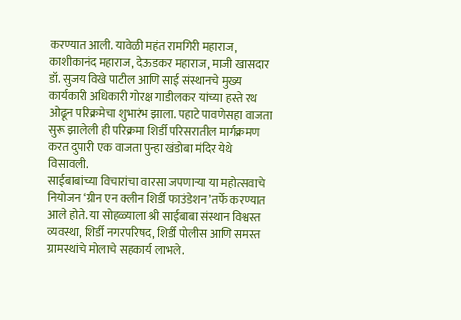करण्यात आली. यावेळी महंत रामगिरी महाराज, काशीकानंद महाराज, देऊडकर महाराज, माजी खासदार डॉ. सुजय विखे पाटील आणि साई संस्थानचे मुख्य कार्यकारी अधिकारी गोरक्ष गाडीलकर यांच्या हस्ते रथ ओढून परिक्रमेचा शुभारंभ झाला. पहाटे पावणेसहा वाजता सुरू झालेली ही परिक्रमा शिर्डी परिसरातील मार्गक्रमण करत दुपारी एक वाजता पुन्हा खंडोबा मंदिर येथे विसावली.
साईबाबांच्या विचारांचा वारसा जपणाऱ्या या महोत्सवाचे नियोजन ‘ग्रीन एन क्लीन शिर्डी फाउंडेशन’तर्फे करण्यात आले होते. या सोहळ्याला श्री साईबाबा संस्थान विश्वस्त व्यवस्था, शिर्डी नगरपरिषद, शिर्डी पोलीस आणि समस्त ग्रामस्थांचे मोलाचे सहकार्य लाभले.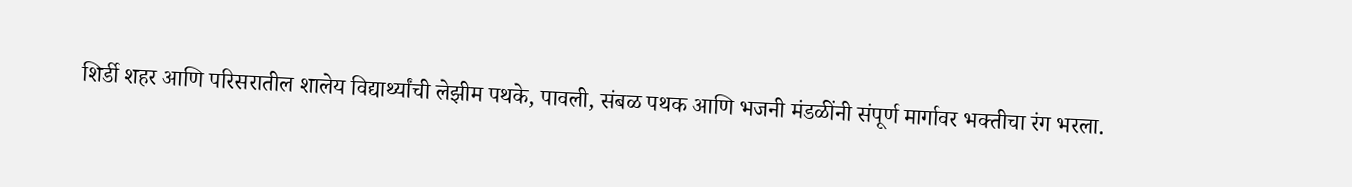शिर्डी शहर आणि परिसरातील शालेय विद्यार्थ्यांची लेझीम पथके, पावली, संबळ पथक आणि भजनी मंडळींनी संपूर्ण मार्गावर भक्तीचा रंग भरला.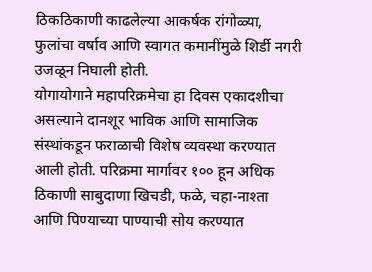ठिकठिकाणी काढलेल्या आकर्षक रांगोळ्या, फुलांचा वर्षाव आणि स्वागत कमानींमुळे शिर्डी नगरी उजळून निघाली होती.
योगायोगाने महापरिक्रमेचा हा दिवस एकादशीचा असल्याने दानशूर भाविक आणि सामाजिक संस्थांकडून फराळाची विशेष व्यवस्था करण्यात आली होती. परिक्रमा मार्गावर १०० हून अधिक ठिकाणी साबुदाणा खिचडी, फळे, चहा-नाश्ता आणि पिण्याच्या पाण्याची सोय करण्यात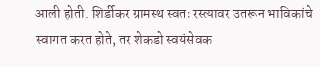आली होती. शिर्डीकर ग्रामस्थ स्वतः रस्त्यावर उतरून भाविकांचे स्वागत करत होते, तर शेकडो स्वयंसेवक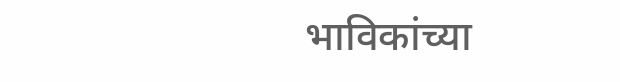भाविकांच्या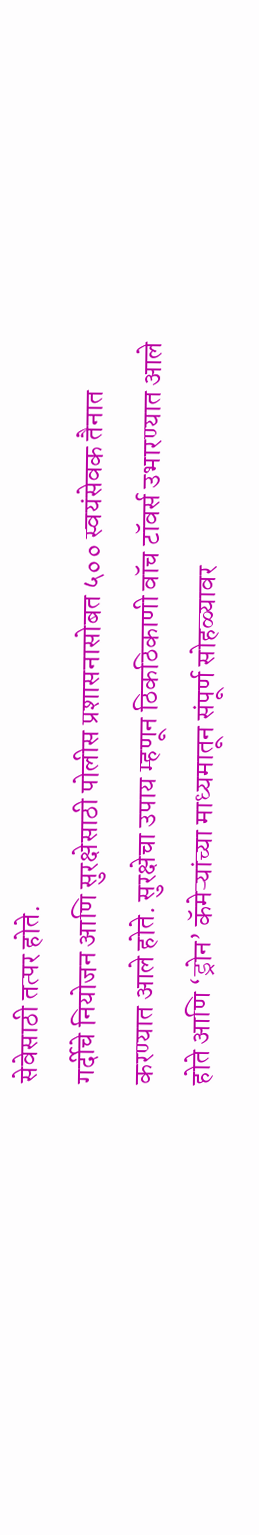सेवेसाठी तत्पर होते.
गर्दीचे नियोजन आणि सुरक्षेसाठी पोलीस प्रशासनासोबत ५०० स्वयंसेवक तैनात करण्यात आले होते. सुरक्षेचा उपाय म्हणून ठिकठिकाणी वॉच टॉवर्स उभारण्यात आले होते आणि ‘ड्रोन’ कॅमेऱ्यांच्या माध्यमातून संपूर्ण सोहळ्यावर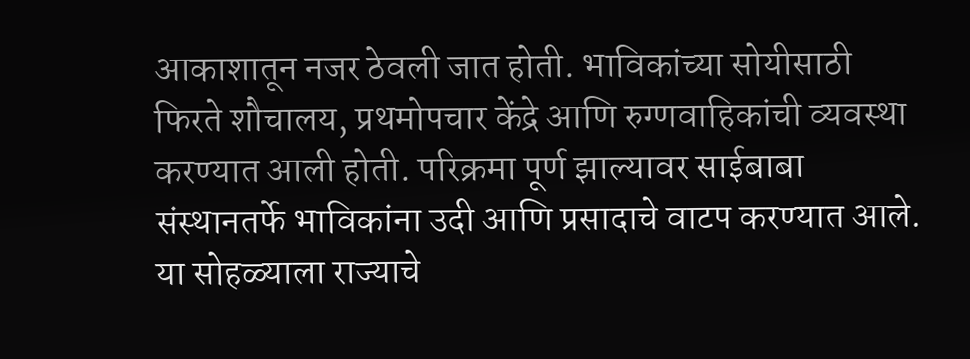आकाशातून नजर ठेवली जात होती. भाविकांच्या सोयीसाठी फिरते शौचालय, प्रथमोपचार केंद्रे आणि रुग्णवाहिकांची व्यवस्था करण्यात आली होती. परिक्रमा पूर्ण झाल्यावर साईबाबा संस्थानतर्फे भाविकांना उदी आणि प्रसादाचे वाटप करण्यात आले.
या सोहळ्याला राज्याचे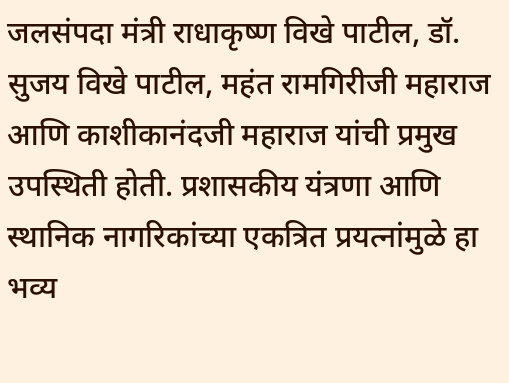जलसंपदा मंत्री राधाकृष्ण विखे पाटील, डॉ. सुजय विखे पाटील, महंत रामगिरीजी महाराज आणि काशीकानंदजी महाराज यांची प्रमुख उपस्थिती होती. प्रशासकीय यंत्रणा आणि स्थानिक नागरिकांच्या एकत्रित प्रयत्नांमुळे हा भव्य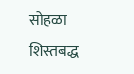सोहळा शिस्तबद्ध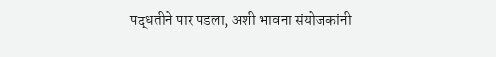पद्धतीने पार पडला, अशी भावना संयोजकांनी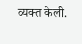व्यक्त केली.